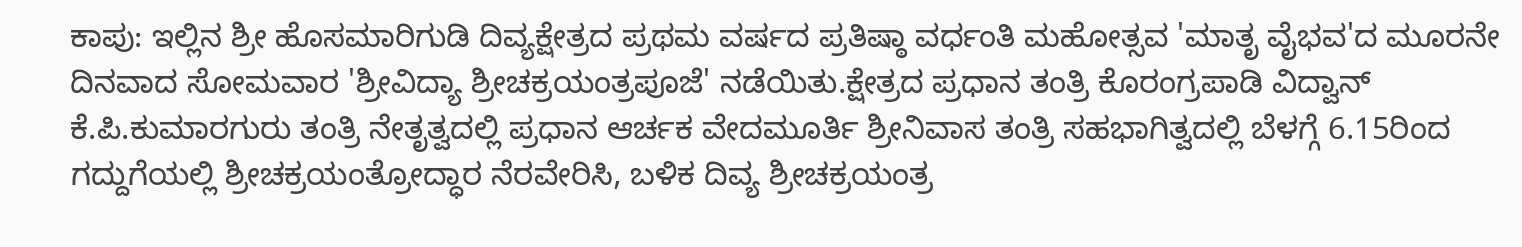ಕಾಪು: ಇಲ್ಲಿನ ಶ್ರೀ ಹೊಸಮಾರಿಗುಡಿ ದಿವ್ಯಕ್ಷೇತ್ರದ ಪ್ರಥಮ ವರ್ಷದ ಪ್ರತಿಷ್ಠಾ ವರ್ಧಂತಿ ಮಹೋತ್ಸವ 'ಮಾತೃ ವೈಭವ'ದ ಮೂರನೇ ದಿನವಾದ ಸೋಮವಾರ 'ಶ್ರೀವಿದ್ಯಾ ಶ್ರೀಚಕ್ರಯಂತ್ರಪೂಜೆ' ನಡೆಯಿತು.ಕ್ಷೇತ್ರದ ಪ್ರಧಾನ ತಂತ್ರಿ ಕೊರಂಗ್ರಪಾಡಿ ವಿದ್ವಾನ್ ಕೆ.ಪಿ.ಕುಮಾರಗುರು ತಂತ್ರಿ ನೇತೃತ್ವದಲ್ಲಿ ಪ್ರಧಾನ ಆರ್ಚಕ ವೇದಮೂರ್ತಿ ಶ್ರೀನಿವಾಸ ತಂತ್ರಿ ಸಹಭಾಗಿತ್ವದಲ್ಲಿ ಬೆಳಗ್ಗೆ 6.15ರಿಂದ ಗದ್ದುಗೆಯಲ್ಲಿ ಶ್ರೀಚಕ್ರಯಂತ್ರೋದ್ಧಾರ ನೆರವೇರಿಸಿ, ಬಳಿಕ ದಿವ್ಯ ಶ್ರೀಚಕ್ರಯಂತ್ರ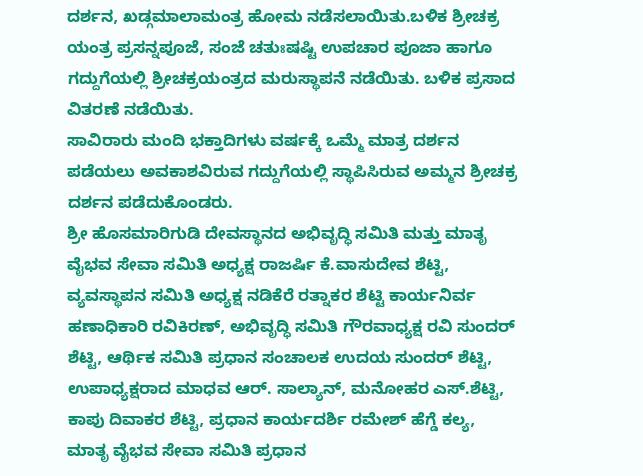ದರ್ಶನ, ಖಡ್ಗಮಾಲಾಮಂತ್ರ ಹೋಮ ನಡೆಸಲಾಯಿತು.ಬಳಿಕ ಶ್ರೀಚಕ್ರ ಯಂತ್ರ ಪ್ರಸನ್ನಪೂಜೆ, ಸಂಜೆ ಚತುಃಷಷ್ಟಿ ಉಪಚಾರ ಪೂಜಾ ಹಾಗೂ ಗದ್ದುಗೆಯಲ್ಲಿ ಶ್ರೀಚಕ್ರಯಂತ್ರದ ಮರುಸ್ಥಾಪನೆ ನಡೆಯಿತು. ಬಳಿಕ ಪ್ರಸಾದ ವಿತರಣೆ ನಡೆಯಿತು.
ಸಾವಿರಾರು ಮಂದಿ ಭಕ್ತಾದಿಗಳು ವರ್ಷಕ್ಕೆ ಒಮ್ಮೆ ಮಾತ್ರ ದರ್ಶನ ಪಡೆಯಲು ಅವಕಾಶವಿರುವ ಗದ್ದುಗೆಯಲ್ಲಿ ಸ್ಥಾಪಿಸಿರುವ ಅಮ್ಮನ ಶ್ರೀಚಕ್ರ ದರ್ಶನ ಪಡೆದುಕೊಂಡರು.
ಶ್ರೀ ಹೊಸಮಾರಿಗುಡಿ ದೇವಸ್ಥಾನದ ಅಭಿವೃದ್ಧಿ ಸಮಿತಿ ಮತ್ತು ಮಾತೃ ವೈಭವ ಸೇವಾ ಸಮಿತಿ ಅಧ್ಯಕ್ಷ ರಾಜರ್ಷಿ ಕೆ.ವಾಸುದೇವ ಶೆಟ್ಟಿ, ವ್ಯವಸ್ಥಾಪನ ಸಮಿತಿ ಅಧ್ಯಕ್ಷ ನಡಿಕೆರೆ ರತ್ನಾಕರ ಶೆಟ್ಟಿ ಕಾರ್ಯನಿರ್ವ ಹಣಾಧಿಕಾರಿ ರವಿಕಿರಣ್, ಅಭಿವೃದ್ಧಿ ಸಮಿತಿ ಗೌರವಾಧ್ಯಕ್ಷ ರವಿ ಸುಂದರ್ ಶೆಟ್ಟಿ, ಆರ್ಥಿಕ ಸಮಿತಿ ಪ್ರಧಾನ ಸಂಚಾಲಕ ಉದಯ ಸುಂದರ್ ಶೆಟ್ಟಿ, ಉಪಾಧ್ಯಕ್ಷರಾದ ಮಾಧವ ಆರ್. ಸಾಲ್ಯಾನ್, ಮನೋಹರ ಎಸ್.ಶೆಟ್ಟಿ, ಕಾಪು ದಿವಾಕರ ಶೆಟ್ಟಿ, ಪ್ರಧಾನ ಕಾರ್ಯದರ್ಶಿ ರಮೇಶ್ ಹೆಗ್ಡೆ ಕಲ್ಯ, ಮಾತೃ ವೈಭವ ಸೇವಾ ಸಮಿತಿ ಪ್ರಧಾನ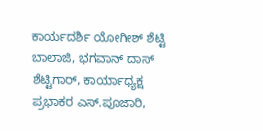ಕಾರ್ಯದರ್ಶಿ ಯೋಗೀಶ್ ಶೆಟ್ಟಿ ಬಾಲಾಜಿ, ಭಗವಾನ್ ದಾಸ್ ಶೆಟ್ಟಿಗಾರ್, ಕಾರ್ಯಾಧ್ಯಕ್ಷ ಪ್ರಭಾಕರ ಎಸ್.ಪೂಜಾರಿ,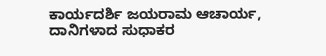ಕಾರ್ಯದರ್ಶಿ ಜಯರಾಮ ಆಚಾರ್ಯ, ದಾನಿಗಳಾದ ಸುಧಾಕರ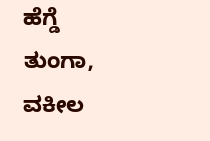ಹೆಗ್ಡೆ ತುಂಗಾ, ವಕೀಲ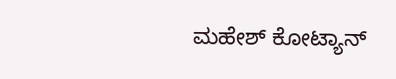ಮಹೇಶ್ ಕೋಟ್ಯಾನ್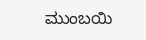ಮುಂಬಯಿ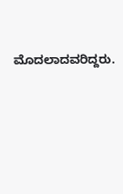ಮೊದಲಾದವರಿದ್ದರು.